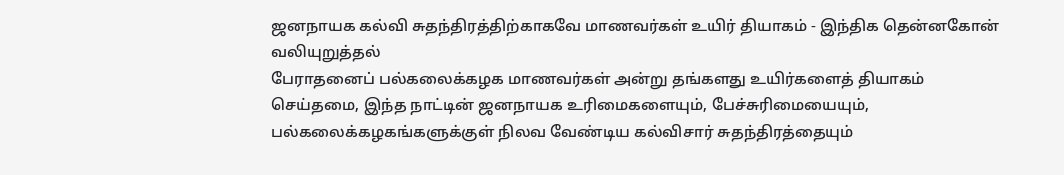ஜனநாயக கல்வி சுதந்திரத்திற்காகவே மாணவர்கள் உயிர் தியாகம் - இந்திக தென்னகோன் வலியுறுத்தல்
பேராதனைப் பல்கலைக்கழக மாணவர்கள் அன்று தங்களது உயிர்களைத் தியாகம் செய்தமை, இந்த நாட்டின் ஜனநாயக உரிமைகளையும், பேச்சுரிமையையும், பல்கலைக்கழகங்களுக்குள் நிலவ வேண்டிய கல்விசார் சுதந்திரத்தையும்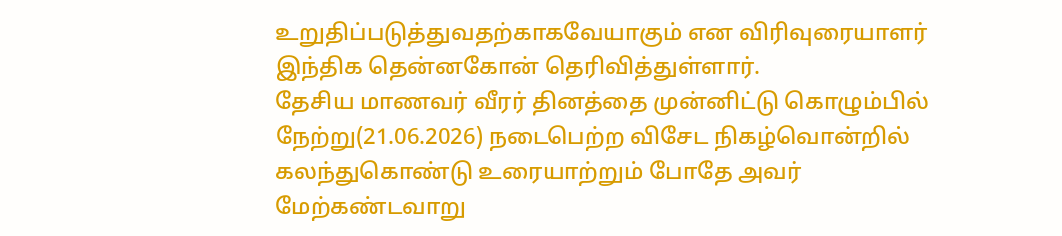உறுதிப்படுத்துவதற்காகவேயாகும் என விரிவுரையாளர் இந்திக தென்னகோன் தெரிவித்துள்ளார்.
தேசிய மாணவர் வீரர் தினத்தை முன்னிட்டு கொழும்பில் நேற்று(21.06.2026) நடைபெற்ற விசேட நிகழ்வொன்றில் கலந்துகொண்டு உரையாற்றும் போதே அவர் மேற்கண்டவாறு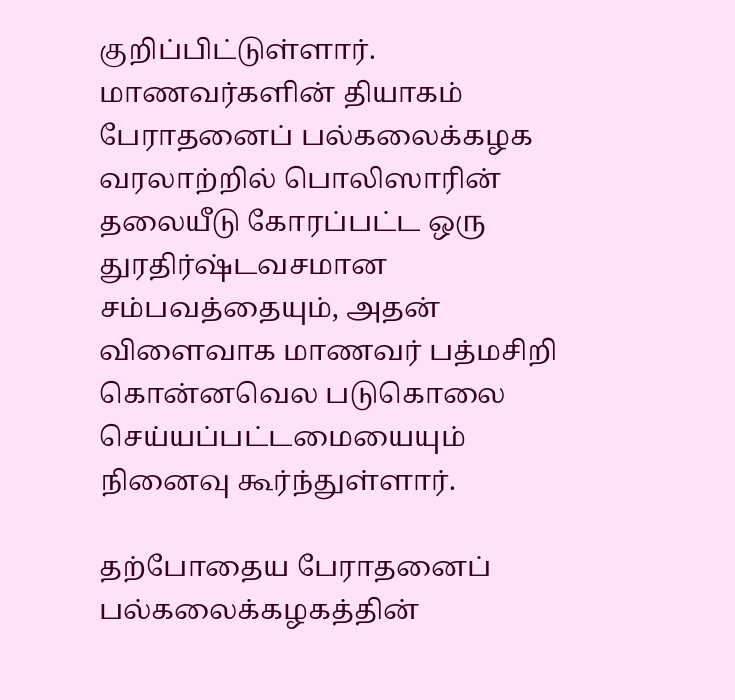குறிப்பிட்டுள்ளார்.
மாணவர்களின் தியாகம்
பேராதனைப் பல்கலைக்கழக வரலாற்றில் பொலிஸாரின் தலையீடு கோரப்பட்ட ஒரு துரதிர்ஷ்டவசமான சம்பவத்தையும், அதன் விளைவாக மாணவர் பத்மசிறி கொன்னவெல படுகொலை செய்யப்பட்டமையையும் நினைவு கூர்ந்துள்ளார்.

தற்போதைய பேராதனைப் பல்கலைக்கழகத்தின்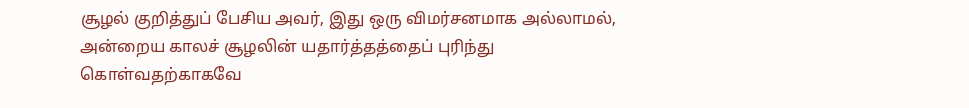சூழல் குறித்துப் பேசிய அவர், இது ஒரு விமர்சனமாக அல்லாமல், அன்றைய காலச் சூழலின் யதார்த்தத்தைப் புரிந்து கொள்வதற்காகவே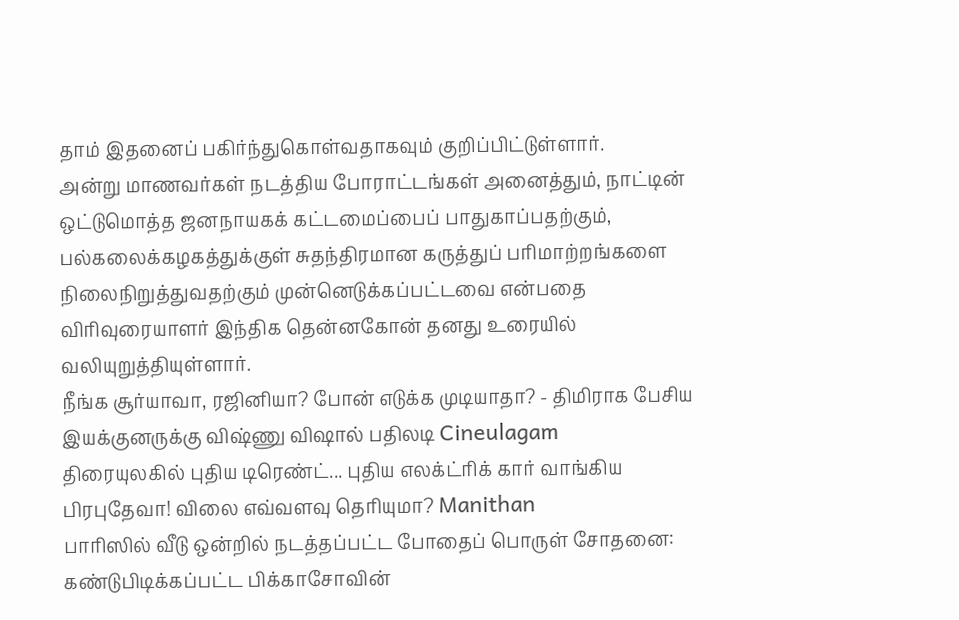தாம் இதனைப் பகிர்ந்துகொள்வதாகவும் குறிப்பிட்டுள்ளார்.
அன்று மாணவர்கள் நடத்திய போராட்டங்கள் அனைத்தும், நாட்டின் ஒட்டுமொத்த ஜனநாயகக் கட்டமைப்பைப் பாதுகாப்பதற்கும், பல்கலைக்கழகத்துக்குள் சுதந்திரமான கருத்துப் பரிமாற்றங்களை நிலைநிறுத்துவதற்கும் முன்னெடுக்கப்பட்டவை என்பதை விரிவுரையாளர் இந்திக தென்னகோன் தனது உரையில் வலியுறுத்தியுள்ளார்.
நீங்க சூர்யாவா, ரஜினியா? போன் எடுக்க முடியாதா? - திமிராக பேசிய இயக்குனருக்கு விஷ்ணு விஷால் பதிலடி Cineulagam
திரையுலகில் புதிய டிரெண்ட்... புதிய எலக்ட்ரிக் கார் வாங்கிய பிரபுதேவா! விலை எவ்வளவு தெரியுமா? Manithan
பாரிஸில் வீடு ஒன்றில் நடத்தப்பட்ட போதைப் பொருள் சோதனை: கண்டுபிடிக்கப்பட்ட பிக்காசோவின்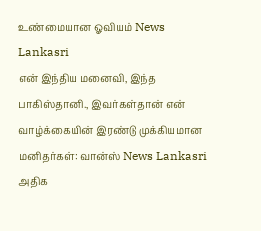உண்மையான ஓவியம் News Lankasri
என் இந்திய மனைவி, இந்த பாகிஸ்தானி., இவர்கள்தான் என் வாழ்க்கையின் இரண்டு முக்கியமான மனிதர்கள்: வான்ஸ் News Lankasri
அதிக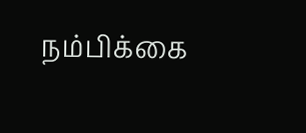நம்பிக்கை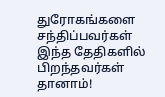துரோகங்களை சந்திப்பவர்கள் இந்த தேதிகளில் பிறந்தவர்கள் தானாம்!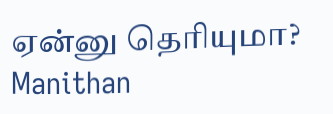ஏன்னு தெரியுமா? Manithan